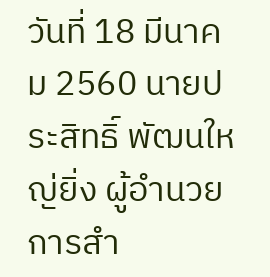วันที่ 18 มีนาคม 2560 นายประสิทธิ์ พัฒนใหญ่ยิ่ง ผู้อำนวยการสำ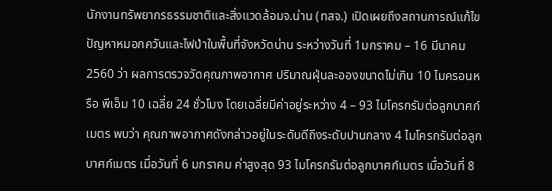นักงานทรัพยากรธรรมชาติและสิ่งแวดล้อมจ.น่าน (ทสจ.) เปิดเผยถึงสถานการณ์แก้ไขปัญหาหมอกควันและไฟป่าในพื้นที่จังหวัดน่าน ระหว่างวันที่ 1มกราคม – 16 มีนาคม 2560 ว่า ผลการตรวจวัดคุณภาพอากาศ ปริมาณฝุ่นละอองขนาดไม่เกิน 10 ไมครอนหรือ พีเอ็ม 10 เฉลี่ย 24 ชั่วโมง โดยเฉลี่ยมีค่าอยู่ระหว่าง 4 – 93 ไมโครกรัมต่อลูกบาศก์เมตร พบว่า คุณภาพอากาศดังกล่าวอยู่ในระดับดีถึงระดับปานกลาง 4 ไมโครกรัมต่อลูกบาศก์เมตร เมื่อวันที่ 6 มกราคม ค่าสูงสุด 93 ไมโครกรัมต่อลูกบาศก์เมตร เมื่อวันที่ 8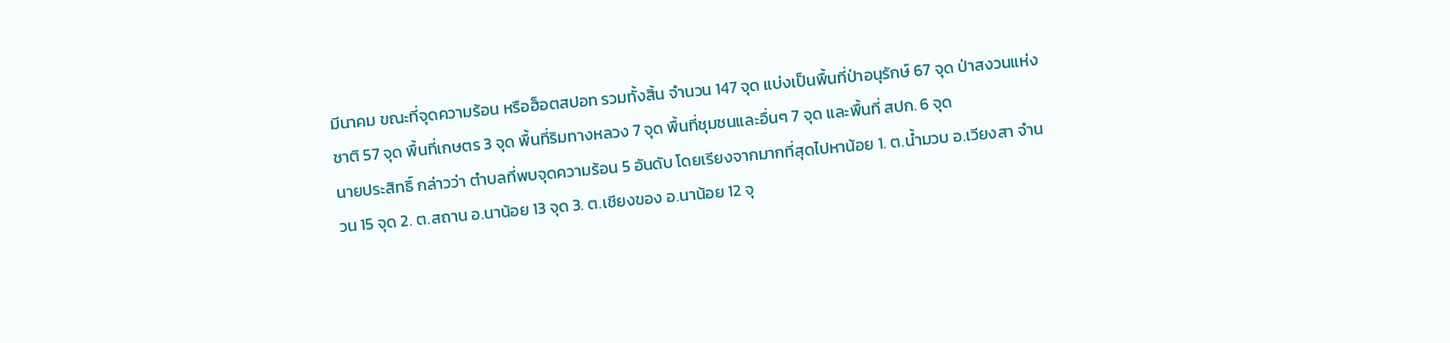มีนาคม ขณะที่จุดความร้อน หรือฮ็อตสปอท รวมทั้งสิ้น จํานวน 147 จุด แบ่งเป็นพื้นที่ป่าอนุรักษ์ 67 จุด ป่าสงวนแห่งชาติ 57 จุด พื้นที่เกษตร 3 จุด พื้นที่ริมทางหลวง 7 จุด พื้นที่ชุมชนและอื่นๆ 7 จุด และพื้นที่ สปก. 6 จุด
นายประสิทธิ์ กล่าวว่า ตําบลที่พบจุดความร้อน 5 อันดับ โดยเรียงจากมากที่สุดไปหาน้อย 1. ต.น้ำมวบ อ.เวียงสา จํานวน 15 จุด 2. ต.สถาน อ.นาน้อย 13 จุด 3. ต.เชียงของ อ.นาน้อย 12 จุ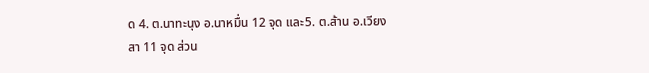ด 4. ต.นาทะนุง อ.นาหมื่น 12 จุด และ5. ต.ส้าน อ.เวียงสา 11 จุด ส่วน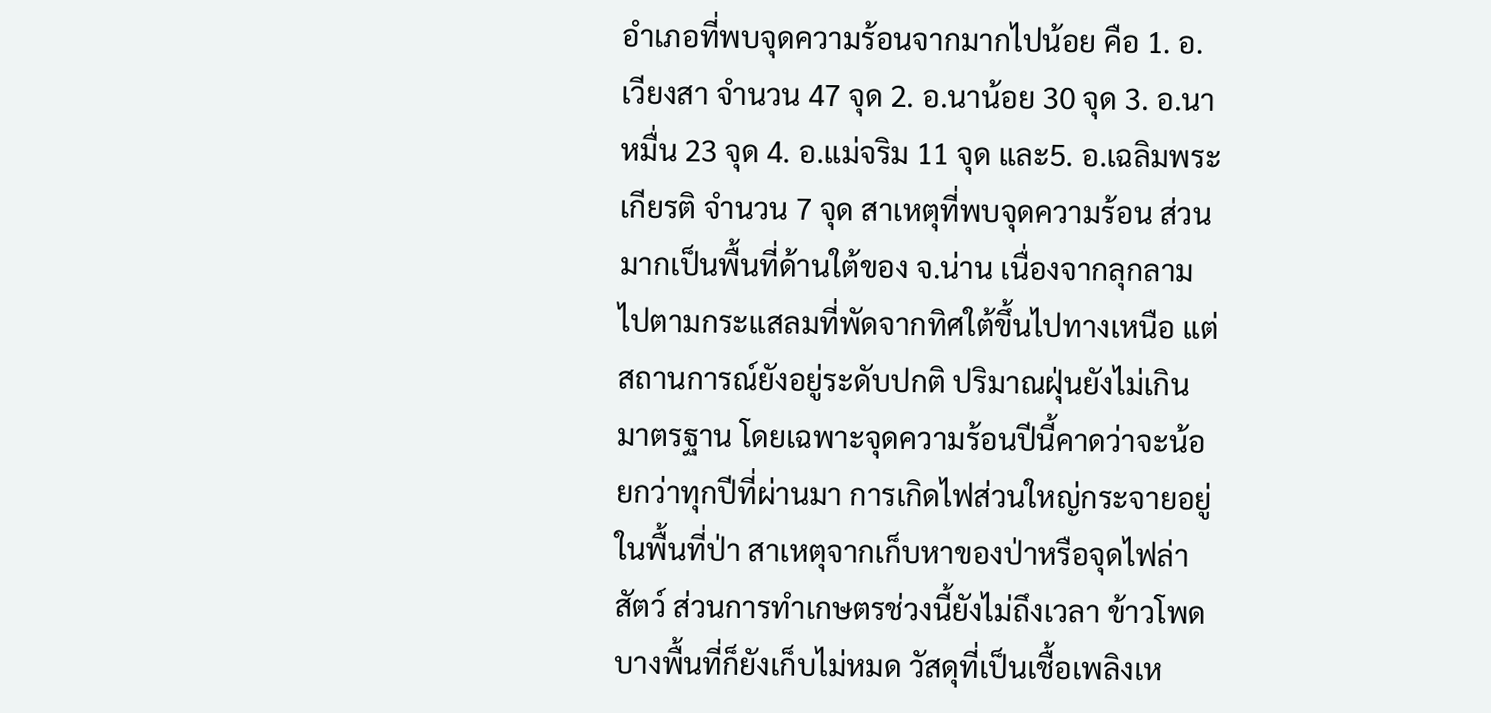อําเภอที่พบจุดความร้อนจากมากไปน้อย คือ 1. อ.เวียงสา จํานวน 47 จุด 2. อ.นาน้อย 30 จุด 3. อ.นาหมื่น 23 จุด 4. อ.แม่จริม 11 จุด และ5. อ.เฉลิมพระเกียรติ จํานวน 7 จุด สาเหตุที่พบจุดความร้อน ส่วนมากเป็นพื้นที่ด้านใต้ของ จ.น่าน เนื่องจากลุกลามไปตามกระแสลมที่พัดจากทิศใต้ขึ้นไปทางเหนือ แต่สถานการณ์ยังอยู่ระดับปกติ ปริมาณฝุ่นยังไม่เกินมาตรฐาน โดยเฉพาะจุดความร้อนปีนี้คาดว่าจะน้อยกว่าทุกปีที่ผ่านมา การเกิดไฟส่วนใหญ่กระจายอยู่ในพื้นที่ป่า สาเหตุจากเก็บหาของป่าหรือจุดไฟล่าสัตว์ ส่วนการทำเกษตรช่วงนี้ยังไม่ถึงเวลา ข้าวโพดบางพื้นที่ก็ยังเก็บไม่หมด วัสดุที่เป็นเชื้อเพลิงเห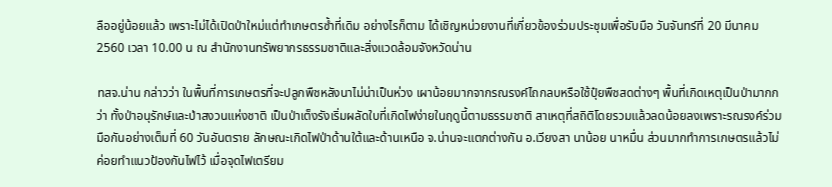ลืออยู่น้อยแล้ว เพราะไม่ได้เปิดป่าใหม่แต่ทำเกษตรซ้ำที่เดิม อย่างไรก็ตาม ได้เชิญหน่วยงานที่เกี่ยวข้องร่วมประชุมเพื่อรับมือ วันจันทร์ที่ 20 มีนาคม 2560 เวลา 10.00 น ณ สำนักงานทรัพยากรธรรมชาติและสิ่งแวดล้อมจังหวัดน่าน

ทสจ.น่าน กล่าวว่า ในพื้นที่การเกษตรที่จะปลูกพืชหลังนาไม่น่าเป็นห่วง เผาน้อยมากจากรณรงค์ไถกลบหรือใช้ปุ๋ยพืชสดต่างๆ พื้นที่เกิดเหตุเป็นป่ามากกว่า ทั้งป่าอนุรักษ์และป่าสงวนแห่งชาติ เป็นป่าเต็งรังเริ่มผลัดใบที่เกิดไฟง่ายในฤดูนี้ตามธรรมชาติ สาเหตุที่สถิติโดยรวมแล้วลดน้อยลงเพราะรณรงค์ร่วมมือกันอย่างเต็มที่ 60 วันอันตราย ลักษณะเกิดไฟป่าด้านใต้และด้านเหนือ จ.น่านจะแตกต่างกัน อ.เวียงสา นาน้อย นาหมื่น ส่วนมากทำการเกษตรแล้วไม่ค่อยทำแนวป้องกันไฟไว้ เมื่อจุดไฟเตรียม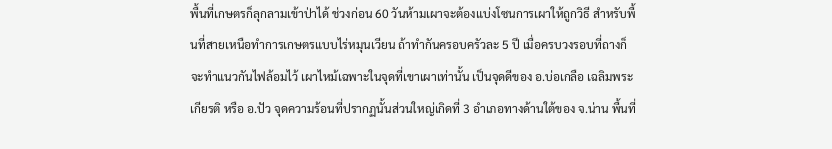พื้นที่เกษตรก็ลุกลามเข้าป่าได้ ช่วงก่อน 60 วันห้ามเผาจะต้องแบ่งโซนการเผาให้ถูกวิธี สำหรับพื้นที่สายเหนือทำการเกษตรแบบไร่หมุนเวียน ถ้าทำกันครอบครัวละ 5 ปี เมื่อครบวงรอบที่ถางก็จะทำแนวกันไฟล้อมไว้ เผาไหม้เฉพาะในจุดที่เขาเผาเท่านั้น เป็นจุดดีของ อ.บ่อเกลือ เฉลิมพระเกียรติ หรือ อ.ปัว จุดความร้อนที่ปรากฏนั้นส่วนใหญ่เกิดที่ 3 อำเภอทางด้านใต้ของ จ.น่าน พื้นที่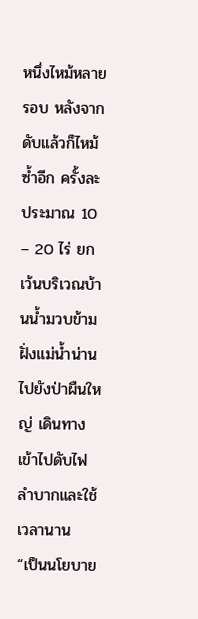หนึ่งไหม้หลายรอบ หลังจากดับแล้วก็ไหม้ซ้ำอีก ครั้งละประมาณ 10 – 20 ไร่ ยกเว้นบริเวณบ้านน้ำมวบข้ามฝั่งแม่น้ำน่านไปยังป่าผืนใหญ่ เดินทางเข้าไปดับไฟลำบากและใช้เวลานาน
“เป็นนโยบาย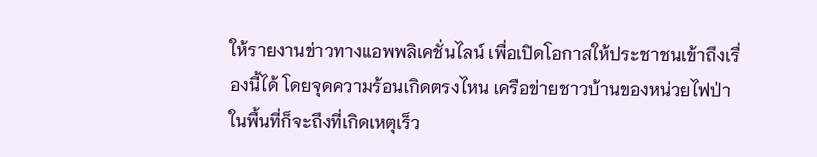ให้รายงานข่าวทางแอพพลิเคชั่นไลน์ เพื่อเปิดโอกาสให้ประชาชนเข้าถึงเรื่องนี้ได้ โดยจุดความร้อนเกิดตรงไหน เครือข่ายชาวบ้านของหน่วยไฟป่าในพื้นที่ก็จะถึงที่เกิดเหตุเร็ว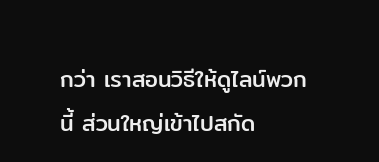กว่า เราสอนวิธีให้ดูไลน์พวกนี้ ส่วนใหญ่เข้าไปสกัด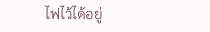ไฟไว้ได้อยู่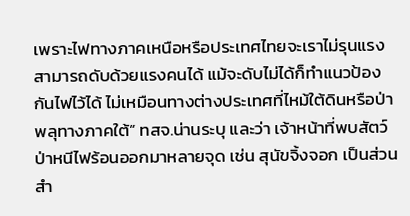เพราะไฟทางภาคเหนือหรือประเทศไทยจะเราไม่รุนแรง สามารถดับด้วยแรงคนได้ แม้จะดับไม่ได้ก็ทำแนวป้องกันไฟไว้ได้ ไม่เหมือนทางต่างประเทศที่ไหม้ใต้ดินหรือป่าพลุทางภาคใต้” ทสจ.น่านระบุ และว่า เจ้าหน้าที่พบสัตว์ป่าหนีไฟร้อนออกมาหลายจุด เช่น สุนัขจิ้งจอก เป็นส่วนสำ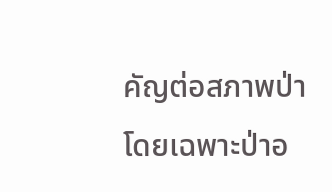คัญต่อสภาพป่าโดยเฉพาะป่าอ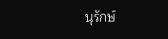นุรักษ์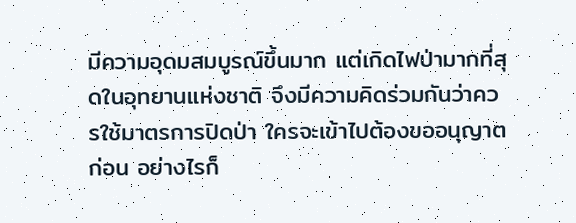มีความอุดมสมบูรณ์ขึ้นมาก แต่เกิดไฟป่ามากที่สุดในอุทยานแห่งชาติ จึงมีความคิดร่วมกันว่าควรใช้มาตรการปิดป่า ใครจะเข้าไปต้องขออนุญาตก่อน อย่างไรก็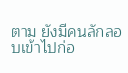ตาม ยังมีคนลักลอบเข้าไปก่อ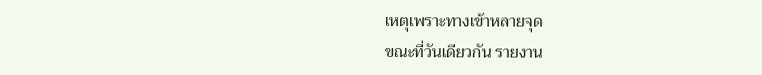เหตุเพราะทางเข้าหลายจุด
ขณะที่วันเดียวกัน รายงาน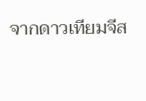จากดาวเทียมจีส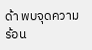ด้า พบจุดความร้อน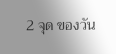2 จุด ของวัน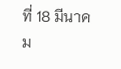ที่ 18 มีนาคม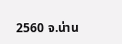2560 จ.น่าน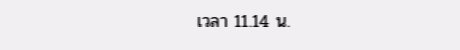เวลา 11.14 น.